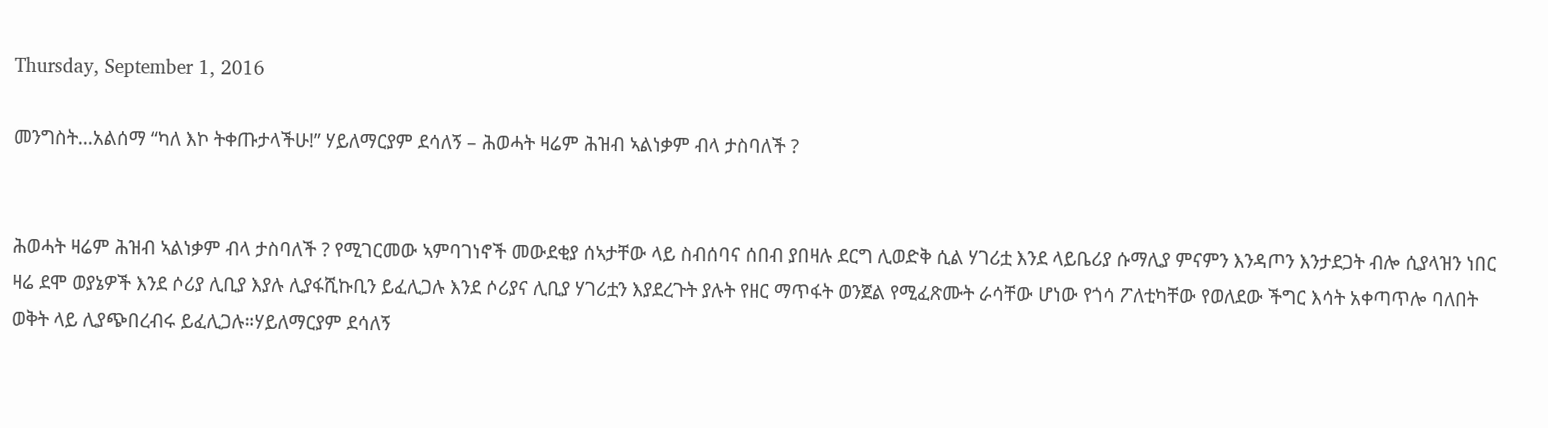Thursday, September 1, 2016

መንግስት…አልሰማ “ካለ እኮ ትቀጡታላችሁ!” ሃይለማርያም ደሳለኝ – ሕወሓት ዛሬም ሕዝብ ኣልነቃም ብላ ታስባለች ?


ሕወሓት ዛሬም ሕዝብ ኣልነቃም ብላ ታስባለች ? የሚገርመው ኣምባገነኖች መውደቂያ ሰኣታቸው ላይ ስብሰባና ሰበብ ያበዛሉ ደርግ ሊወድቅ ሲል ሃገሪቷ እንደ ላይቤሪያ ሱማሊያ ምናምን እንዳጦን እንታደጋት ብሎ ሲያላዝን ነበር ዛሬ ደሞ ወያኔዎች እንደ ሶሪያ ሊቢያ እያሉ ሊያፋሺኩቢን ይፈሊጋሉ እንደ ሶሪያና ሊቢያ ሃገሪቷን እያደረጉት ያሉት የዘር ማጥፋት ወንጀል የሚፈጽሙት ራሳቸው ሆነው የጎሳ ፖለቲካቸው የወለደው ችግር እሳት አቀጣጥሎ ባለበት ወቅት ላይ ሊያጭበረብሩ ይፈሊጋሉ።ሃይለማርያም ደሳለኝ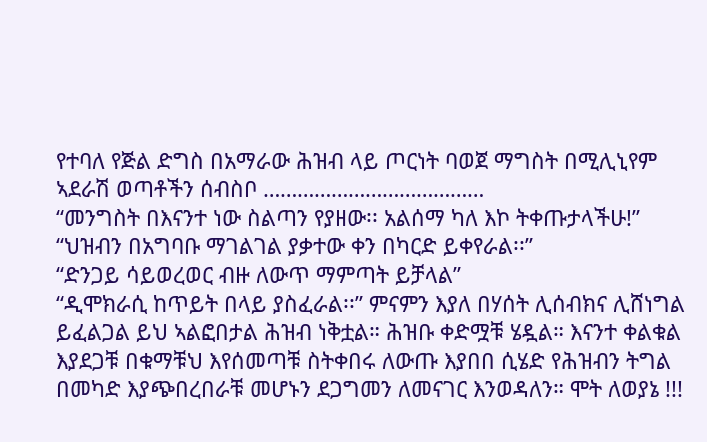የተባለ የጅል ድግስ በአማራው ሕዝብ ላይ ጦርነት ባወጀ ማግስት በሚሊኒየም ኣደራሽ ወጣቶችን ሰብስቦ …………………………………
“መንግስት በእናንተ ነው ስልጣን የያዘው፡፡ አልሰማ ካለ እኮ ትቀጡታላችሁ!”
“ህዝብን በአግባቡ ማገልገል ያቃተው ቀን በካርድ ይቀየራል፡፡”
“ድንጋይ ሳይወረወር ብዙ ለውጥ ማምጣት ይቻላል”
“ዲሞክራሲ ከጥይት በላይ ያስፈራል፡፡” ምናምን እያለ በሃሰት ሊሰብክና ሊሸነግል ይፈልጋል ይህ ኣልፎበታል ሕዝብ ነቅቷል። ሕዝቡ ቀድሟቹ ሄዷል። እናንተ ቀልቁል እያደጋቹ በቁማቹህ እየሰመጣቹ ስትቀበሩ ለውጡ እያበበ ሲሄድ የሕዝብን ትግል በመካድ እያጭበረበራቹ መሆኑን ደጋግመን ለመናገር እንወዳለን። ሞት ለወያኔ !!!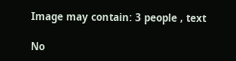Image may contain: 3 people , text

No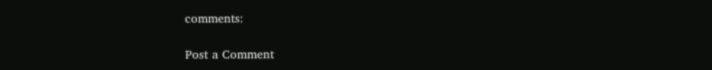comments:

Post a Comment